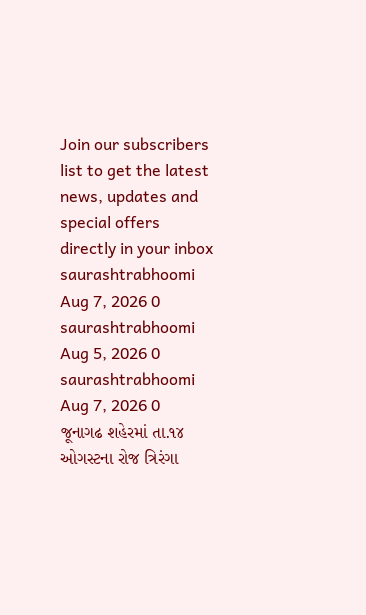Join our subscribers list to get the latest news, updates and special offers directly in your inbox
saurashtrabhoomi Aug 7, 2026 0
saurashtrabhoomi Aug 5, 2026 0
saurashtrabhoomi Aug 7, 2026 0
જૂનાગઢ શહેરમાં તા.૧૪ ઓગસ્ટના રોજ ત્રિરંગા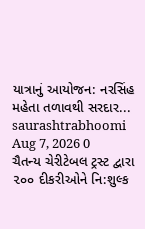યાત્રાનું આયોજન: નરસિંહ મહેતા તળાવથી સરદાર...
saurashtrabhoomi Aug 7, 2026 0
ચૈતન્ય ચેરીટેબલ ટ્રસ્ટ દ્વારા ૨૦૦ દીકરીઓને નિ:શુલ્ક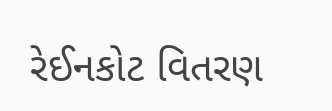રેઈનકોટ વિતરણ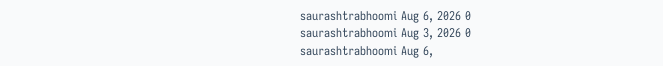saurashtrabhoomi Aug 6, 2026 0
saurashtrabhoomi Aug 3, 2026 0
saurashtrabhoomi Aug 6,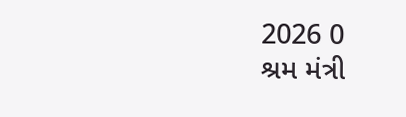2026 0
શ્રમ મંત્રી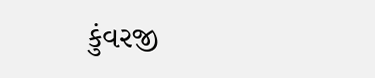કુંવરજી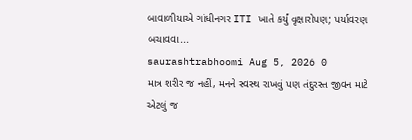બાવાળીયાએ ગાંધીનગર ITI ખાતે કર્યું વૃક્ષારોપણ; પર્યાવરણ બચાવવા...
saurashtrabhoomi Aug 5, 2026 0
માત્ર શરીર જ નહીં, મનને સ્વસ્થ રાખવું પણ તંદુરસ્ત જીવન માટે એટલું જ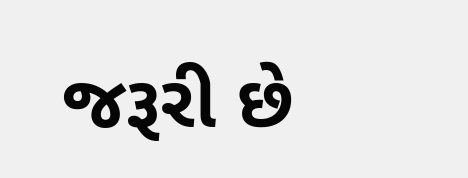જરૂરી છે